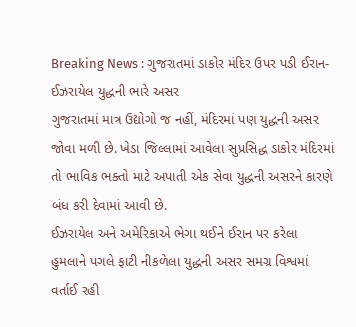Breaking News : ગુજરાતમાં ડાકોર મંદિર ઉપર પડી ઈરાન-ઈઝરાયેલ યુદ્ધની ભારે અસર
ગુજરાતમાં માત્ર ઉદ્યોગો જ નહીં, મંદિરમાં પણ યુદ્ધની અસર જોવા મળી છે. ખેડા જિલ્લામાં આવેલા સુપ્રસિદ્ધ ડાકોર મંદિરમાં તો ભાવિક ભક્તો માટે અપાતી એક સેવા યુદ્ધની અસરને કારણે બંધ કરી દેવામાં આવી છે.
ઈઝરાયેલ અને અમેરિકાએ ભેગા થઈને ઈરાન પર કરેલા હુમલાને પગલે ફાટી નીકળેલા યુદ્ધની અસર સમગ્ર વિશ્વમાં વર્તાઈ રહી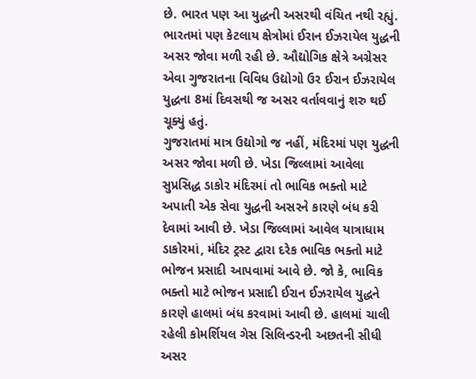છે. ભારત પણ આ યુદ્ધની અસરથી વંચિત નથી રહ્યું. ભારતમાં પણ કેટલાય ક્ષેત્રોમાં ઈરાન ઈઝરાયેલ યુદ્ધની અસર જોવા મળી રહી છે. ઔદ્યોગિક ક્ષેત્રે અગ્રેસર એવા ગુજરાતના વિવિધ ઉદ્યોગો ઉર ઈરાન ઈઝરાયેલ યુદ્ધના 8માં દિવસથી જ અસર વર્તાવવાનું શરુ થઈ ચૂક્યું હતું.
ગુજરાતમાં માત્ર ઉદ્યોગો જ નહીં, મંદિરમાં પણ યુદ્ધની અસર જોવા મળી છે. ખેડા જિલ્લામાં આવેલા સુપ્રસિદ્ધ ડાકોર મંદિરમાં તો ભાવિક ભક્તો માટે અપાતી એક સેવા યુદ્ધની અસરને કારણે બંધ કરી દેવામાં આવી છે. ખેડા જિલ્લામાં આવેલ યાત્રાધામ ડાકોરમાં, મંદિર ટ્રસ્ટ દ્વારા દરેક ભાવિક ભક્તો માટે ભોજન પ્રસાદી આપવામાં આવે છે. જો કે, ભાવિક ભક્તો માટે ભોજન પ્રસાદી ઈરાન ઈઝરાયેલ યુદ્ધને કારણે હાલમાં બંધ કરવામાં આવી છે. હાલમાં ચાલી રહેલી કોમર્શિયલ ગેસ સિલિન્ડરની અછતની સીધી અસર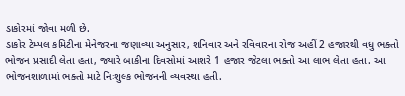ડાકોરમાં જોવા મળી છે.
ડાકોર ટેમ્પલ કમિટીના મેનેજરના જણાવ્યા અનુસાર, શનિવાર અને રવિવારના રોજ અહીં 2 હજારથી વધુ ભક્તો ભોજન પ્રસાદી લેતા હતા, જ્યારે બાકીના દિવસોમાં આશરે 1 હજાર જેટલા ભક્તો આ લાભ લેતા હતા. આ ભોજનશાળામાં ભક્તો માટે નિઃશુલ્ક ભોજનની વ્યવસ્થા હતી.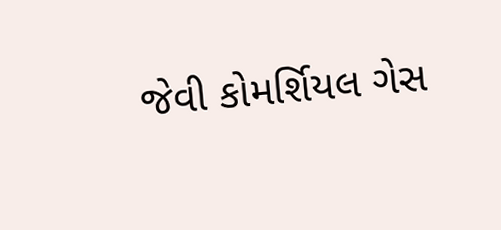જેવી કોમર્શિયલ ગેસ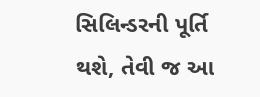સિલિન્ડરની પૂર્તિ થશે, તેવી જ આ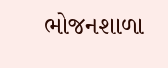ભોજનશાળા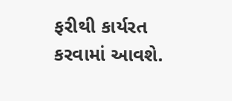ફરીથી કાર્યરત કરવામાં આવશે.